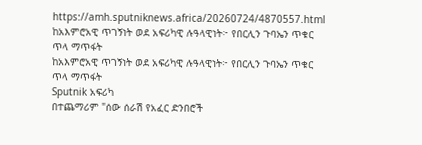https://amh.sputniknews.africa/20260724/4870557.html
ከአእምሮአዊ ጥገኝነት ወደ አፍሪካዊ ሉዓላዊነት፦ የበርሊን ጉባኤን ጥቁር ጥላ ማጥፋት
ከአእምሮአዊ ጥገኝነት ወደ አፍሪካዊ ሉዓላዊነት፦ የበርሊን ጉባኤን ጥቁር ጥላ ማጥፋት
Sputnik አፍሪካ
በተጨማሪም "ሰው ሰራሽ የአፈር ድንበሮች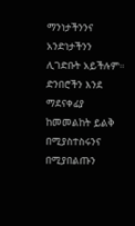ማንነታችንንና አንድነታችንን ሊገድቡት አይችሉም። ድንበሮችን እንደ ማደናቀፊያ ከመመልከት ይልቅ በሚያስተስሩንና በሚያበልጡን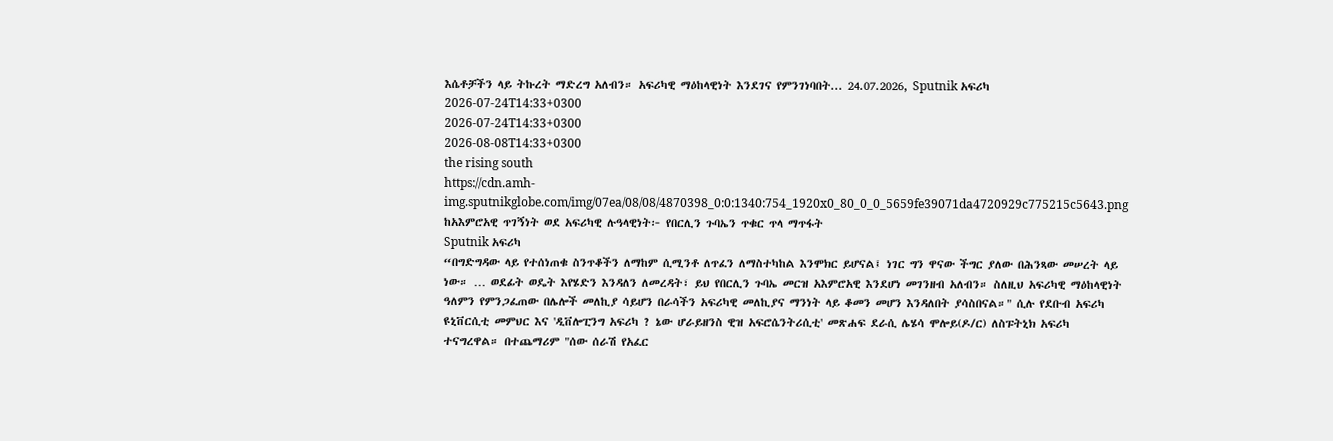እሴቶቻችን ላይ ትኩረት ማድረግ አለብን። አፍሪካዊ ማዕከላዊነት እንደገና የምንገነባበት... 24.07.2026, Sputnik አፍሪካ
2026-07-24T14:33+0300
2026-07-24T14:33+0300
2026-08-08T14:33+0300
the rising south
https://cdn.amh-img.sputnikglobe.com/img/07ea/08/08/4870398_0:0:1340:754_1920x0_80_0_0_5659fe39071da4720929c775215c5643.png
ከአእምሮአዊ ጥገኝነት ወደ አፍሪካዊ ሉዓላዊነት፦ የበርሊን ጉባኤን ጥቁር ጥላ ማጥፋት
Sputnik አፍሪካ
“በግድግዳው ላይ የተሰነጠቁ ስንጥቆችን ለማከም ሲሚንቶ ለጥፈን ለማስተካከል እንሞክር ይሆናል፤ ነገር ግን ዋናው ችግር ያለው በሕንጻው መሠረት ላይ ነው። … ወደፊት ወዴት እየሄድን እንዳለን ለመረዳት፣ ይህ የበርሊን ጉባኤ መርዝ አእምሮአዊ እንደሆነ መገንዘብ አለብን። ስለዚህ አፍሪካዊ ማዕከላዊነት ዓለምን የምንጋፈጠው በሌሎች መለኪያ ሳይሆን በራሳችን አፍሪካዊ መለኪያና ማንነት ላይ ቆመን መሆን እንዳለበት ያሳስበናል።" ሲሉ የደቡብ አፍሪካ ዩኒቨርሲቲ መምህር እና 'ዲቨሎፒንግ አፍሪካ ? ኔው ሆራይዘንስ ዊዝ አፍሮሴንትሪሲቲ' መጽሐፍ ደራሲ ሌሄሳ ሞሎይ(ዶ/ር) ለስፑትኒክ አፍሪካ ተናግረዋል። በተጨማሪም "ሰው ሰራሽ የአፈር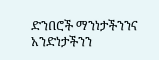ድንበሮች ማንነታችንንና አንድነታችንን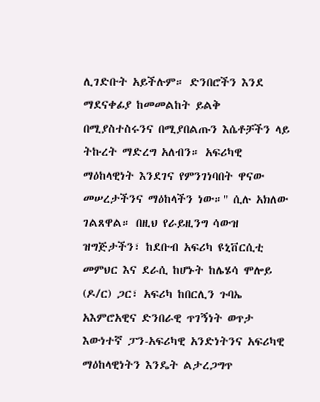ሊገድቡት አይችሉም። ድንበሮችን እንደ ማደናቀፊያ ከመመልከት ይልቅ በሚያስተስሩንና በሚያበልጡን እሴቶቻችን ላይ ትኩረት ማድረግ አለብን። አፍሪካዊ ማዕከላዊነት እንደገና የምንገነባበት ዋናው መሠረታችንና ማዕከላችን ነው።" ሲሉ አክለው ገልጸዋል። በዚህ የራይዚንግ ሳውዝ ዝግጅታችን፣ ከደቡብ አፍሪካ ዩኒቨርሲቲ መምህር እና ደራሲ ከሆኑት ከሌሄሳ ሞሎይ (ዶ/ር) ጋር፣ አፍሪካ ከበርሊን ጉባኤ አእምሮአዊና ድንበራዊ ጥገኝነት ወጥታ እውነተኛ ፓን-አፍሪካዊ አንድነትንና አፍሪካዊ ማዕከላዊነትን እንዴት ልታረጋግጥ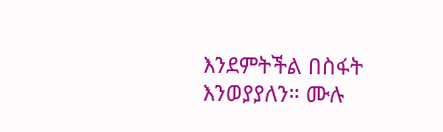እንደምትችል በስፋት እንወያያለን። ሙሉ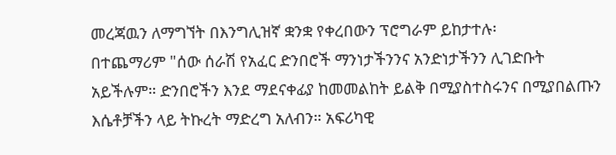መረጃዉን ለማግኘት በእንግሊዝኛ ቋንቋ የቀረበውን ፕሮግራም ይከታተሉ፡
በተጨማሪም "ሰው ሰራሽ የአፈር ድንበሮች ማንነታችንንና አንድነታችንን ሊገድቡት አይችሉም። ድንበሮችን እንደ ማደናቀፊያ ከመመልከት ይልቅ በሚያስተስሩንና በሚያበልጡን እሴቶቻችን ላይ ትኩረት ማድረግ አለብን። አፍሪካዊ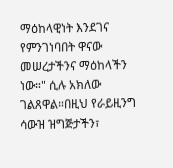ማዕከላዊነት እንደገና የምንገነባበት ዋናው መሠረታችንና ማዕከላችን ነው።" ሲሉ አክለው ገልጸዋል።በዚህ የራይዚንግ ሳውዝ ዝግጅታችን፣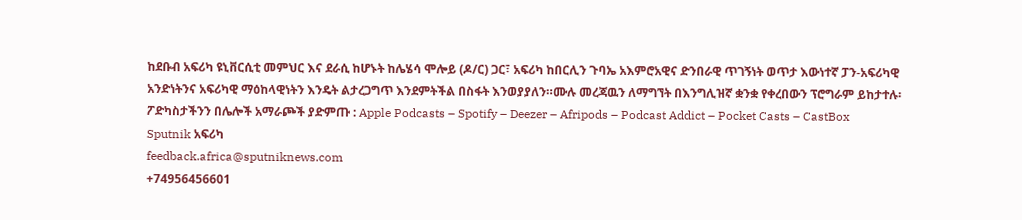ከደቡብ አፍሪካ ዩኒቨርሲቲ መምህር እና ደራሲ ከሆኑት ከሌሄሳ ሞሎይ (ዶ/ር) ጋር፣ አፍሪካ ከበርሊን ጉባኤ አእምሮአዊና ድንበራዊ ጥገኝነት ወጥታ እውነተኛ ፓን-አፍሪካዊ አንድነትንና አፍሪካዊ ማዕከላዊነትን እንዴት ልታረጋግጥ እንደምትችል በስፋት እንወያያለን።ሙሉ መረጃዉን ለማግኘት በእንግሊዝኛ ቋንቋ የቀረበውን ፕሮግራም ይከታተሉ፡ፖድካስታችንን በሌሎች አማራጮች ያድምጡ : Apple Podcasts – Spotify – Deezer – Afripods – Podcast Addict – Pocket Casts – CastBox
Sputnik አፍሪካ
feedback.africa@sputniknews.com
+74956456601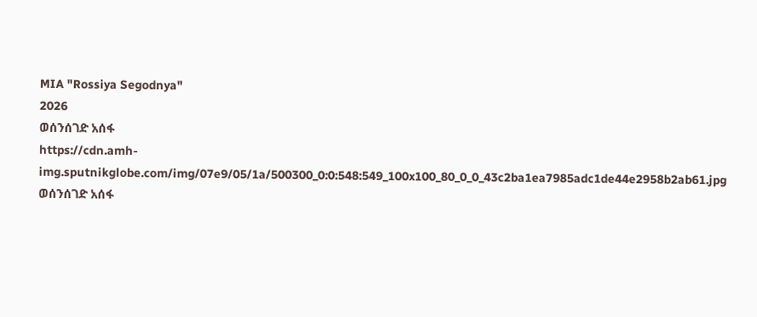MIA "Rossiya Segodnya"
2026
ወሰንሰገድ አሰፋ
https://cdn.amh-img.sputnikglobe.com/img/07e9/05/1a/500300_0:0:548:549_100x100_80_0_0_43c2ba1ea7985adc1de44e2958b2ab61.jpg
ወሰንሰገድ አሰፋ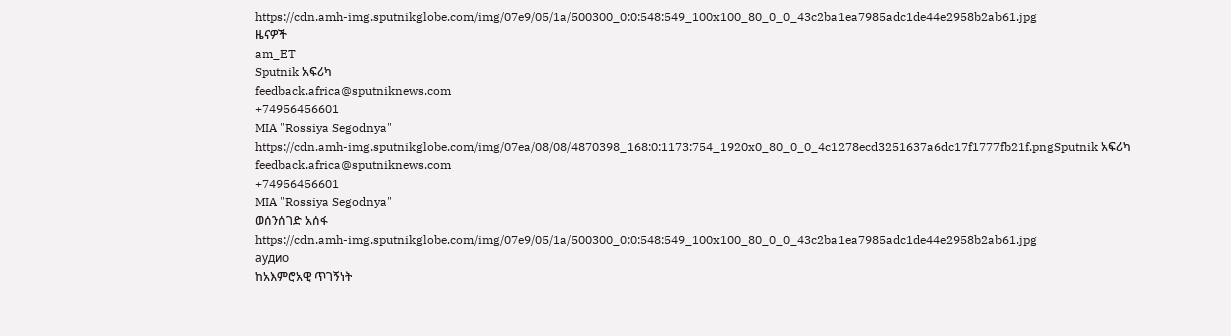https://cdn.amh-img.sputnikglobe.com/img/07e9/05/1a/500300_0:0:548:549_100x100_80_0_0_43c2ba1ea7985adc1de44e2958b2ab61.jpg
ዜናዎች
am_ET
Sputnik አፍሪካ
feedback.africa@sputniknews.com
+74956456601
MIA "Rossiya Segodnya"
https://cdn.amh-img.sputnikglobe.com/img/07ea/08/08/4870398_168:0:1173:754_1920x0_80_0_0_4c1278ecd3251637a6dc17f1777fb21f.pngSputnik አፍሪካ
feedback.africa@sputniknews.com
+74956456601
MIA "Rossiya Segodnya"
ወሰንሰገድ አሰፋ
https://cdn.amh-img.sputnikglobe.com/img/07e9/05/1a/500300_0:0:548:549_100x100_80_0_0_43c2ba1ea7985adc1de44e2958b2ab61.jpg
аудио
ከአእምሮአዊ ጥገኝነት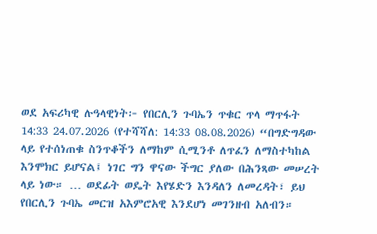ወደ አፍሪካዊ ሉዓላዊነት፦ የበርሊን ጉባኤን ጥቁር ጥላ ማጥፋት
14:33 24.07.2026 (የተሻሻለ: 14:33 08.08.2026) “በግድግዳው ላይ የተሰነጠቁ ስንጥቆችን ለማከም ሲሚንቶ ለጥፈን ለማስተካከል እንሞክር ይሆናል፤ ነገር ግን ዋናው ችግር ያለው በሕንጻው መሠረት ላይ ነው። … ወደፊት ወዴት እየሄድን እንዳለን ለመረዳት፣ ይህ የበርሊን ጉባኤ መርዝ አእምሮአዊ እንደሆነ መገንዘብ አለብን።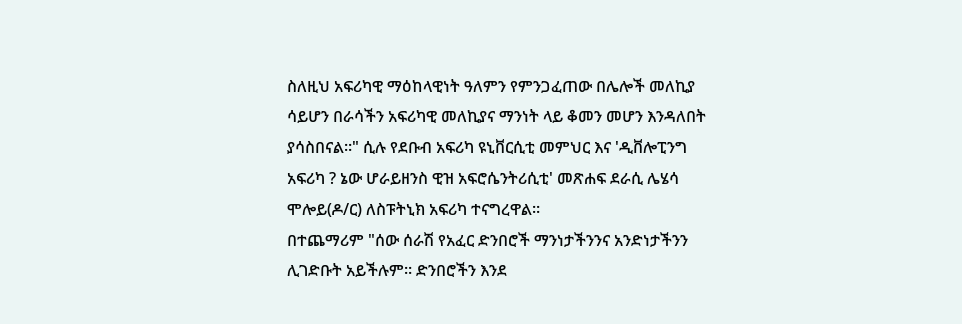ስለዚህ አፍሪካዊ ማዕከላዊነት ዓለምን የምንጋፈጠው በሌሎች መለኪያ ሳይሆን በራሳችን አፍሪካዊ መለኪያና ማንነት ላይ ቆመን መሆን እንዳለበት ያሳስበናል።" ሲሉ የደቡብ አፍሪካ ዩኒቨርሲቲ መምህር እና 'ዲቨሎፒንግ አፍሪካ ? ኔው ሆራይዘንስ ዊዝ አፍሮሴንትሪሲቲ' መጽሐፍ ደራሲ ሌሄሳ ሞሎይ(ዶ/ር) ለስፑትኒክ አፍሪካ ተናግረዋል።
በተጨማሪም "ሰው ሰራሽ የአፈር ድንበሮች ማንነታችንንና አንድነታችንን ሊገድቡት አይችሉም። ድንበሮችን እንደ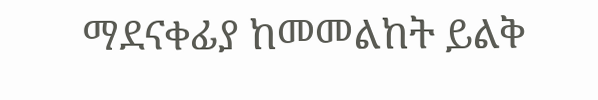ማደናቀፊያ ከመመልከት ይልቅ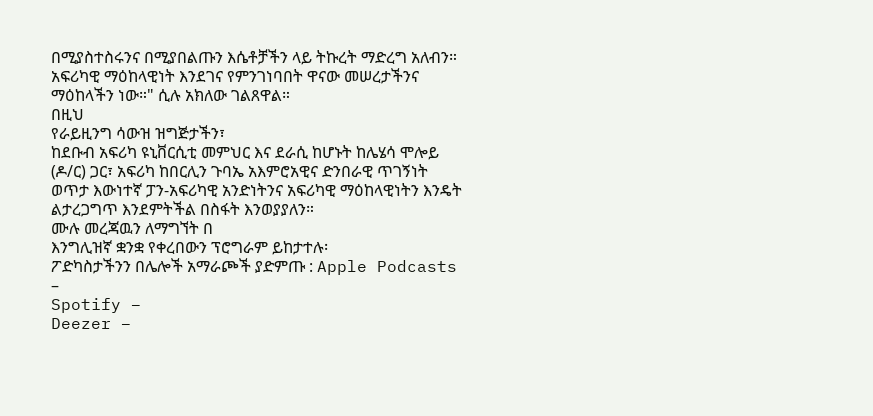በሚያስተስሩንና በሚያበልጡን እሴቶቻችን ላይ ትኩረት ማድረግ አለብን። አፍሪካዊ ማዕከላዊነት እንደገና የምንገነባበት ዋናው መሠረታችንና ማዕከላችን ነው።" ሲሉ አክለው ገልጸዋል።
በዚህ
የራይዚንግ ሳውዝ ዝግጅታችን፣
ከደቡብ አፍሪካ ዩኒቨርሲቲ መምህር እና ደራሲ ከሆኑት ከሌሄሳ ሞሎይ (ዶ/ር) ጋር፣ አፍሪካ ከበርሊን ጉባኤ አእምሮአዊና ድንበራዊ ጥገኝነት ወጥታ እውነተኛ ፓን-አፍሪካዊ አንድነትንና አፍሪካዊ ማዕከላዊነትን እንዴት ልታረጋግጥ እንደምትችል በስፋት እንወያያለን።
ሙሉ መረጃዉን ለማግኘት በ
እንግሊዝኛ ቋንቋ የቀረበውን ፕሮግራም ይከታተሉ፡
ፖድካስታችንን በሌሎች አማራጮች ያድምጡ : Apple Podcasts –
Spotify –
Deezer –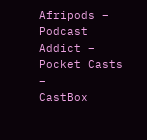Afripods –
Podcast Addict –
Pocket Casts –
CastBox